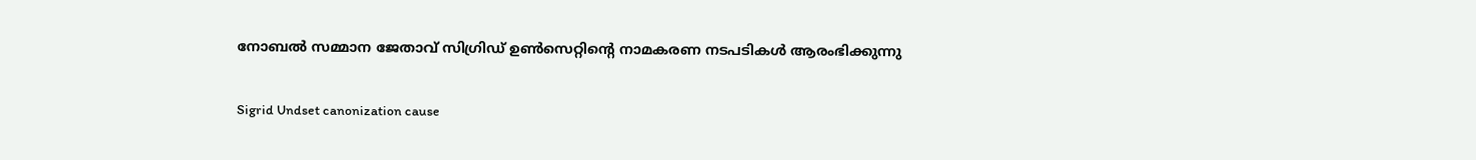നോബല്‍ സമ്മാന ജേതാവ് സിഗ്രിഡ് ഉണ്‍സെറ്റിന്റെ നാമകരണ നടപടികള്‍ ആരംഭിക്കുന്നു

Sigrid Undset canonization cause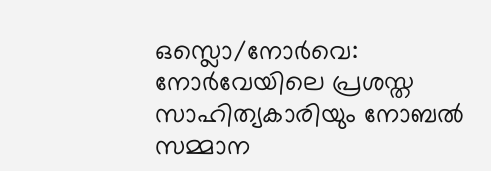ഒസ്ലൊ/നോര്‍വെ: നോര്‍വേയിലെ പ്രശസ്ത സാഹിത്യകാരിയും നോബല്‍ സമ്മാന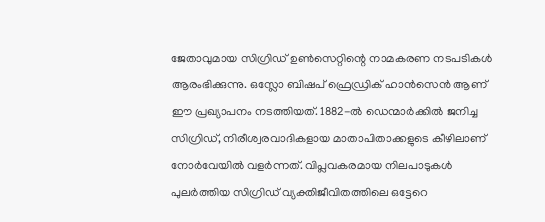ജേതാവുമായ സിഗ്രിഡ് ഉണ്‍സെറ്റിന്റെ നാമകരണ നടപടികള്‍ ആരംഭിക്കുന്നു. ഒസ്ലോ ബിഷപ് ഫ്രെഡ്രിക് ഹാന്‍സെന്‍ ആണ് ഈ പ്രഖ്യാപനം നടത്തിയത്. 1882-ല്‍ ഡെന്മാര്‍ക്കില്‍ ജനിച്ച സിഗ്രിഡ്, നിരീശ്വരവാദികളായ മാതാപിതാക്കളുടെ കീഴിലാണ് നോര്‍വേയില്‍ വളര്‍ന്നത്. വിപ്ലവകരമായ നിലപാടുകള്‍ പുലര്‍ത്തിയ സിഗ്രിഡ് വ്യക്തിജീവിതത്തിലെ ഒട്ടേറെ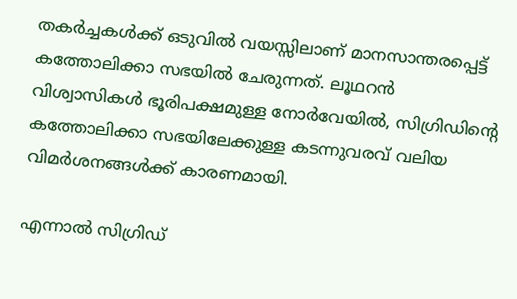തകര്‍ച്ചകള്‍ക്ക് ഒടുവില്‍ വയസ്സിലാണ് മാനസാന്തരപ്പെട്ട് കത്തോലിക്കാ സഭയില്‍ ചേരുന്നത്. ലൂഥറന്‍ വിശ്വാസികള്‍ ഭൂരിപക്ഷമുള്ള നോര്‍വേയില്‍, സിഗ്രിഡിന്റെ കത്തോലിക്കാ സഭയിലേക്കുള്ള കടന്നുവരവ് വലിയ വിമര്‍ശനങ്ങള്‍ക്ക് കാരണമായി.

എന്നാല്‍ സിഗ്രിഡ്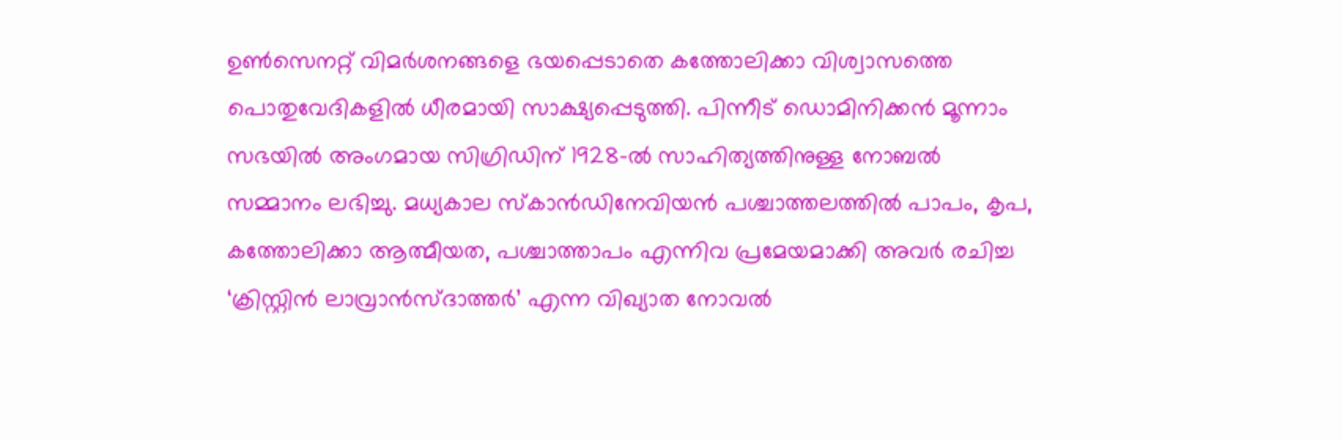ഉണ്‍സെനറ്റ് വിമര്‍ശനങ്ങളെ ഭയപ്പെടാതെ കത്തോലിക്കാ വിശ്വാസത്തെ പൊതുവേദികളില്‍ ധീരമായി സാക്ഷ്യപ്പെടുത്തി. പിന്നീട് ഡൊമിനിക്കന്‍ മൂന്നാം സഭയില്‍ അംഗമായ സിഗ്രിഡിന് 1928-ല്‍ സാഹിത്യത്തിനുള്ള നോബല്‍ സമ്മാനം ലഭിച്ചു. മധ്യകാല സ്‌കാന്‍ഡിനേവിയന്‍ പശ്ചാത്തലത്തില്‍ പാപം, കൃപ, കത്തോലിക്കാ ആത്മീയത, പശ്ചാത്താപം എന്നിവ പ്രമേയമാക്കി അവര്‍ രചിച്ച ‘ക്രിസ്റ്റിന്‍ ലാവ്രാന്‍സ്ദാത്തര്‍’ എന്ന വിഖ്യാത നോവല്‍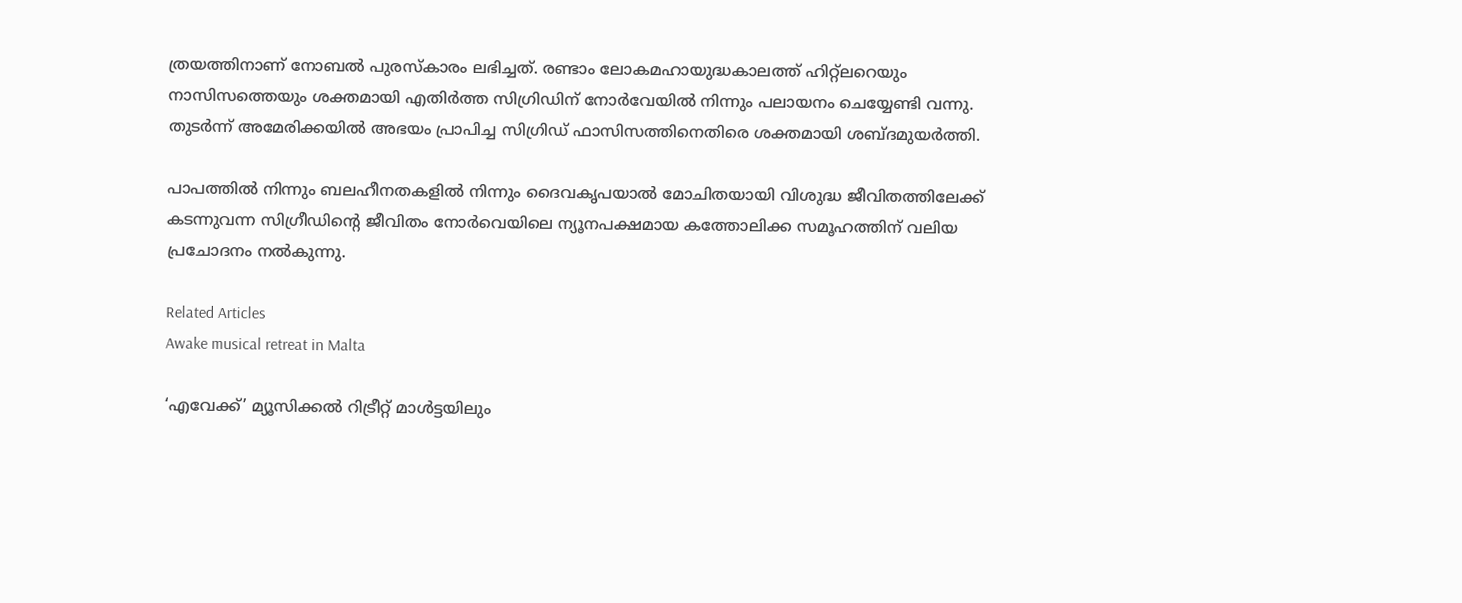ത്രയത്തിനാണ് നോബല്‍ പുരസ്‌കാരം ലഭിച്ചത്. രണ്ടാം ലോകമഹായുദ്ധകാലത്ത് ഹിറ്റ്‌ലറെയും നാസിസത്തെയും ശക്തമായി എതിര്‍ത്ത സിഗ്രിഡിന് നോര്‍വേയില്‍ നിന്നും പലായനം ചെയ്യേണ്ടി വന്നു. തുടര്‍ന്ന് അമേരിക്കയില്‍ അഭയം പ്രാപിച്ച സിഗ്രിഡ് ഫാസിസത്തിനെതിരെ ശക്തമായി ശബ്ദമുയര്‍ത്തി.

പാപത്തില്‍ നിന്നും ബലഹീനതകളില്‍ നിന്നും ദൈവകൃപയാല്‍ മോചിതയായി വിശുദ്ധ ജീവിതത്തിലേക്ക് കടന്നുവന്ന സിഗ്രീഡിന്റെ ജീവിതം നോര്‍വെയിലെ ന്യൂനപക്ഷമായ കത്തോലിക്ക സമൂഹത്തിന് വലിയ പ്രചോദനം നല്‍കുന്നു.

Related Articles
Awake musical retreat in Malta

‘എവേക്ക്’ മ്യൂസിക്കല്‍ റിട്രീറ്റ് മാള്‍ട്ടയിലും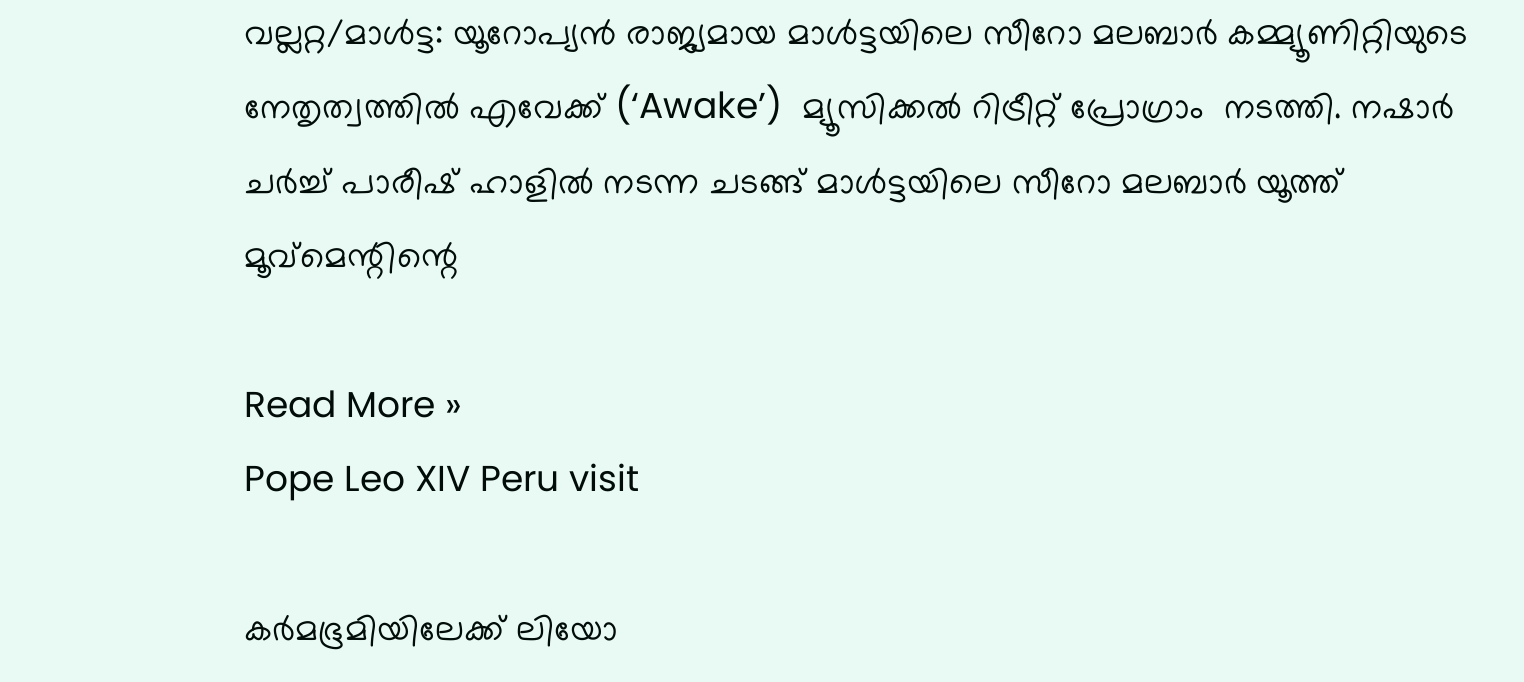വല്ലറ്റ/മാള്‍ട്ട: യൂറോപ്യന്‍ രാജ്യമായ മാള്‍ട്ടയിലെ സീറോ മലബാര്‍ കമ്മ്യൂണിറ്റിയുടെ നേതൃത്വത്തില്‍ എവേക്ക് (‘Awake’)  മ്യൂസിക്കല്‍ റിട്രീറ്റ് പ്രോഗ്രാം  നടത്തി. നഷാര്‍ ചര്‍ച്ച് പാരീഷ് ഹാളില്‍ നടന്ന ചടങ്ങ് മാള്‍ട്ടയിലെ സീറോ മലബാര്‍ യൂത്ത് മൂവ്‌മെന്റിന്റെ

Read More »
Pope Leo XIV Peru visit

കര്‍മഭൂമിയിലേക്ക് ലിയോ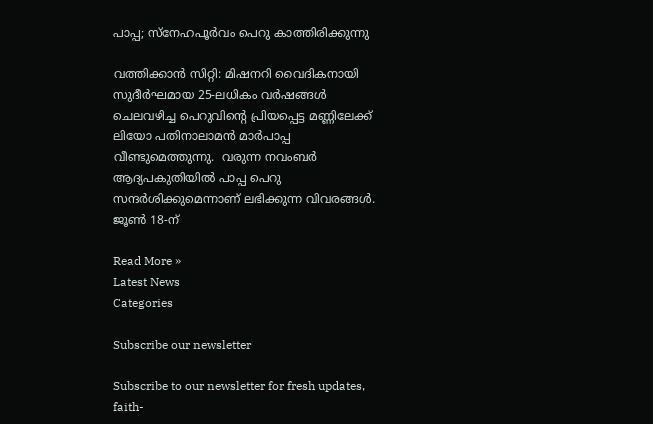പാപ്പ; സ്‌നേഹപൂര്‍വം പെറു കാത്തിരിക്കുന്നു

വത്തിക്കാന്‍ സിറ്റി: മിഷനറി വൈദികനായി സുദീര്‍ഘമായ 25-ലധികം വര്‍ഷങ്ങള്‍  ചെലവഴിച്ച പെറുവിന്റെ പ്രിയപ്പെട്ട മണ്ണിലേക്ക് ലിയോ പതിനാലാമന്‍ മാര്‍പാപ്പ വീണ്ടുമെത്തുന്നു.  വരുന്ന നവംബര്‍ ആദ്യപകുതിയില്‍ പാപ്പ പെറു സന്ദര്‍ശിക്കുമെന്നാണ് ലഭിക്കുന്ന വിവരങ്ങള്‍. ജൂണ്‍ 18-ന്

Read More »
Latest News
Categories

Subscribe our newsletter

Subscribe to our newsletter for fresh updates, faith-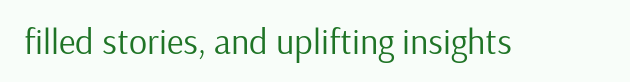filled stories, and uplifting insights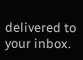delivered to your inbox.